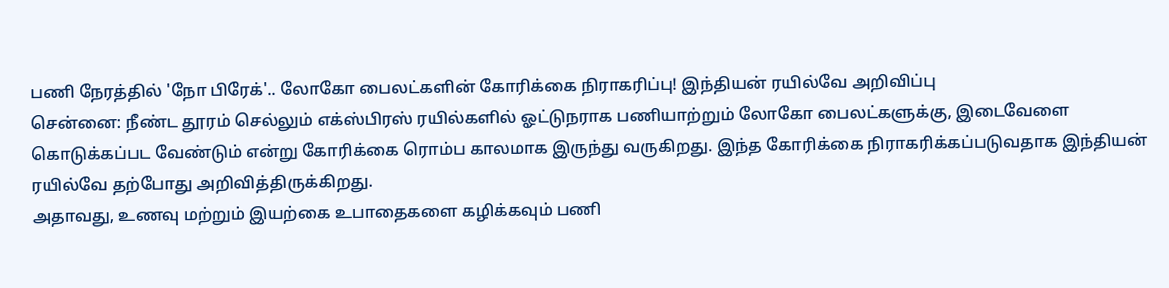பணி நேரத்தில் 'நோ பிரேக்'.. லோகோ பைலட்களின் கோரிக்கை நிராகரிப்பு! இந்தியன் ரயில்வே அறிவிப்பு
சென்னை: நீண்ட தூரம் செல்லும் எக்ஸ்பிரஸ் ரயில்களில் ஓட்டுநராக பணியாற்றும் லோகோ பைலட்களுக்கு, இடைவேளை கொடுக்கப்பட வேண்டும் என்று கோரிக்கை ரொம்ப காலமாக இருந்து வருகிறது. இந்த கோரிக்கை நிராகரிக்கப்படுவதாக இந்தியன் ரயில்வே தற்போது அறிவித்திருக்கிறது.
அதாவது, உணவு மற்றும் இயற்கை உபாதைகளை கழிக்கவும் பணி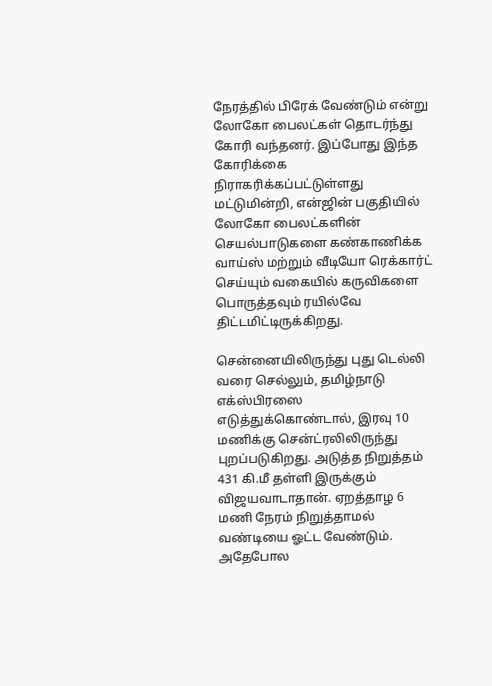நேரத்தில் பிரேக் வேண்டும் என்று லோகோ பைலட்கள் தொடர்ந்து கோரி வந்தனர். இப்போது இந்த கோரிக்கை நிராகரிக்கப்பட்டுள்ளது மட்டுமின்றி, என்ஜின் பகுதியில் லோகோ பைலட்களின் செயல்பாடுகளை கண்காணிக்க வாய்ஸ் மற்றும் வீடியோ ரெக்கார்ட் செய்யும் வகையில் கருவிகளை பொருத்தவும் ரயில்வே திட்டமிட்டிருக்கிறது.

சென்னையிலிருந்து புது டெல்லி வரை செல்லும், தமிழ்நாடு எக்ஸ்பிரஸை எடுத்துக்கொண்டால், இரவு 10 மணிக்கு சென்ட்ரலிலிருந்து புறப்படுகிறது. அடுத்த நிறுத்தம் 431 கி.மீ தள்ளி இருக்கும் விஜயவாடாதான். ஏறத்தாழ 6 மணி நேரம் நிறுத்தாமல் வண்டியை ஓட்ட வேண்டும். அதேபோல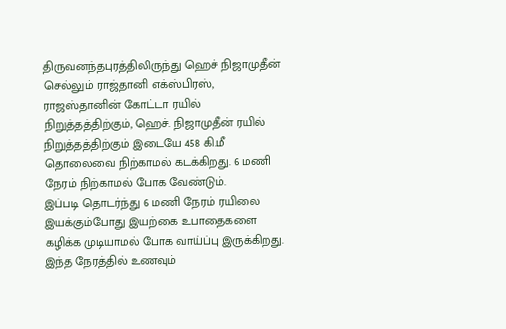திருவனந்தபுரத்திலிருந்து ஹெச் நிஜாமுதீன் செல்லும் ராஜ்தானி எக்ஸ்பிரஸ், ராஜஸ்தானின் கோட்டா ரயில் நிறுத்தத்திற்கும், ஹெச். நிஜாமுதீன் ரயில் நிறுத்தத்திற்கும் இடையே 458 கி.மீ தொலைவை நிற்காமல் கடக்கிறது. 6 மணி நேரம் நிற்காமல் போக வேண்டும்.
இப்படி தொடர்ந்து 6 மணி நேரம் ரயிலை இயக்கும்போது இயற்கை உபாதைகளை கழிக்க முடியாமல் போக வாய்ப்பு இருக்கிறது. இந்த நேரத்தில் உணவும்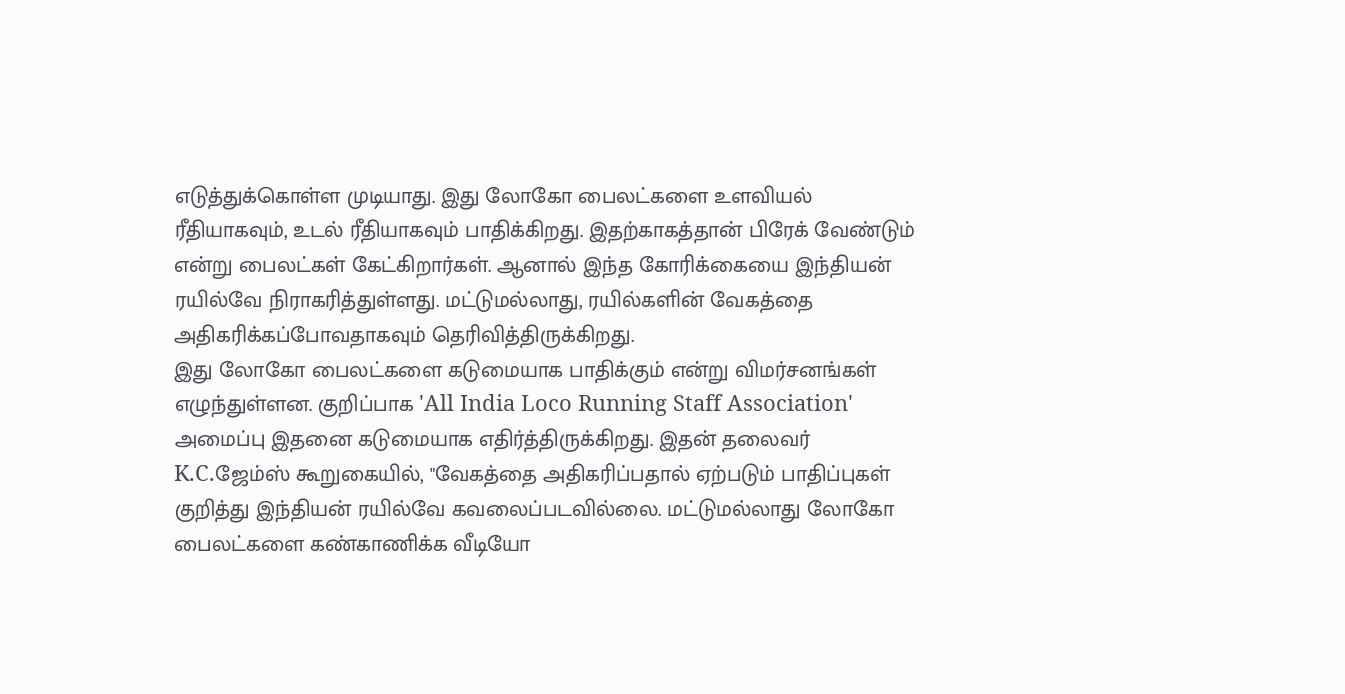எடுத்துக்கொள்ள முடியாது. இது லோகோ பைலட்களை உளவியல் ரீதியாகவும், உடல் ரீதியாகவும் பாதிக்கிறது. இதற்காகத்தான் பிரேக் வேண்டும் என்று பைலட்கள் கேட்கிறார்கள். ஆனால் இந்த கோரிக்கையை இந்தியன் ரயில்வே நிராகரித்துள்ளது. மட்டுமல்லாது, ரயில்களின் வேகத்தை அதிகரிக்கப்போவதாகவும் தெரிவித்திருக்கிறது.
இது லோகோ பைலட்களை கடுமையாக பாதிக்கும் என்று விமர்சனங்கள் எழுந்துள்ளன. குறிப்பாக 'All India Loco Running Staff Association' அமைப்பு இதனை கடுமையாக எதிர்த்திருக்கிறது. இதன் தலைவர் K.C.ஜேம்ஸ் கூறுகையில், "வேகத்தை அதிகரிப்பதால் ஏற்படும் பாதிப்புகள் குறித்து இந்தியன் ரயில்வே கவலைப்படவில்லை. மட்டுமல்லாது லோகோ பைலட்களை கண்காணிக்க வீடியோ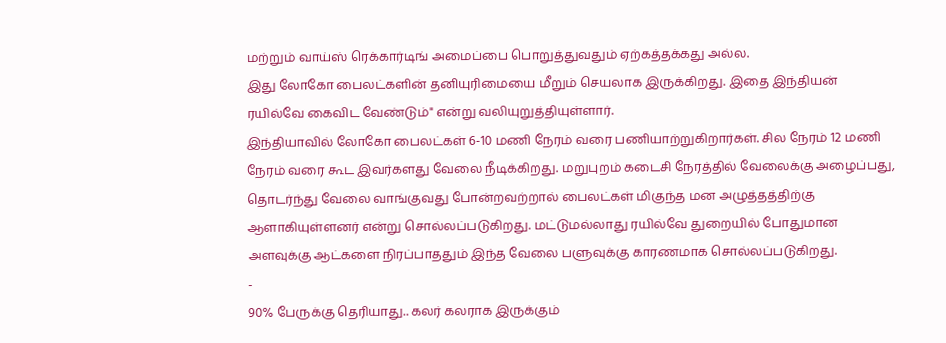மற்றும் வாய்ஸ் ரெக்கார்டிங் அமைப்பை பொறுத்துவதும் ஏற்கத்தக்கது அல்ல.
இது லோகோ பைலட்களின் தனியுரிமையை மீறும் செயலாக இருக்கிறது. இதை இந்தியன் ரயில்வே கைவிட வேண்டும்" என்று வலியுறுத்தியுள்ளார்.
இந்தியாவில் லோகோ பைலட்கள் 6-10 மணி நேரம் வரை பணியாற்றுகிறார்கள். சில நேரம் 12 மணி நேரம் வரை கூட இவர்களது வேலை நீடிக்கிறது. மறுபுறம் கடைசி நேரத்தில் வேலைக்கு அழைப்பது, தொடர்ந்து வேலை வாங்குவது போன்றவற்றால் பைலட்கள் மிகுந்த மன அழுத்தத்திற்கு ஆளாகியுள்ளனர் என்று சொல்லப்படுகிறது. மட்டுமல்லாது ரயில்வே துறையில் போதுமான அளவுக்கு ஆட்களை நிரப்பாததும் இந்த வேலை பளுவுக்கு காரணமாக சொல்லப்படுகிறது.
-
90% பேருக்கு தெரியாது.. கலர் கலராக இருக்கும்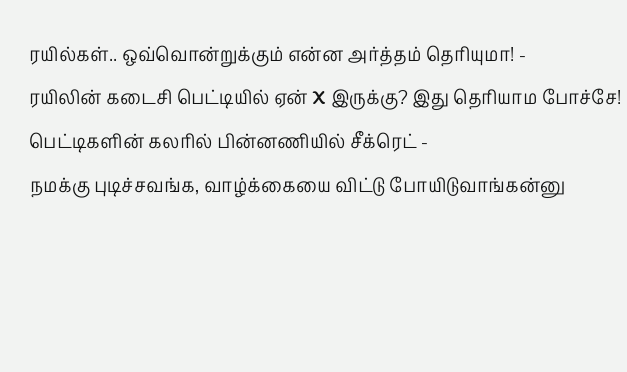ரயில்கள்.. ஒவ்வொன்றுக்கும் என்ன அர்த்தம் தெரியுமா! -
ரயிலின் கடைசி பெட்டியில் ஏன் X இருக்கு? இது தெரியாம போச்சே! பெட்டிகளின் கலரில் பின்னணியில் சீக்ரெட் -
நமக்கு புடிச்சவங்க, வாழ்க்கையை விட்டு போயிடுவாங்கன்னு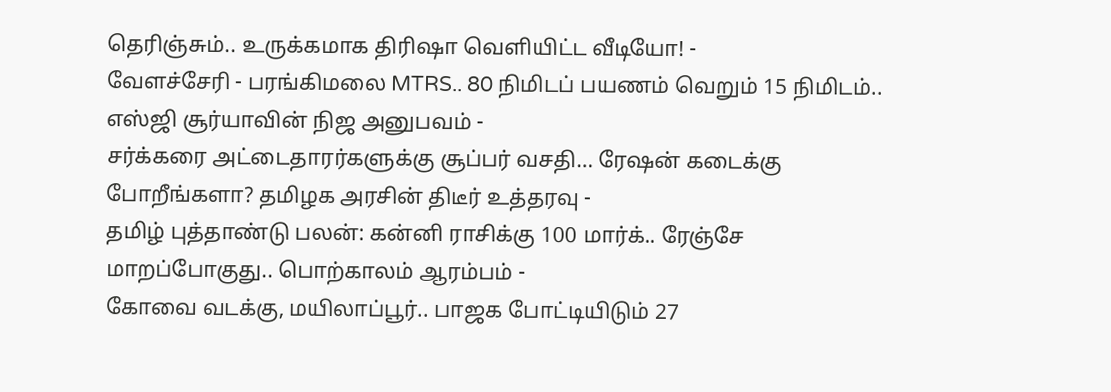தெரிஞ்சும்.. உருக்கமாக திரிஷா வெளியிட்ட வீடியோ! -
வேளச்சேரி - பரங்கிமலை MTRS.. 80 நிமிடப் பயணம் வெறும் 15 நிமிடம்.. எஸ்ஜி சூர்யாவின் நிஜ அனுபவம் -
சர்க்கரை அட்டைதாரர்களுக்கு சூப்பர் வசதி… ரேஷன் கடைக்கு போறீங்களா? தமிழக அரசின் திடீர் உத்தரவு -
தமிழ் புத்தாண்டு பலன்: கன்னி ராசிக்கு 100 மார்க்.. ரேஞ்சே மாறப்போகுது.. பொற்காலம் ஆரம்பம் -
கோவை வடக்கு, மயிலாப்பூர்.. பாஜக போட்டியிடும் 27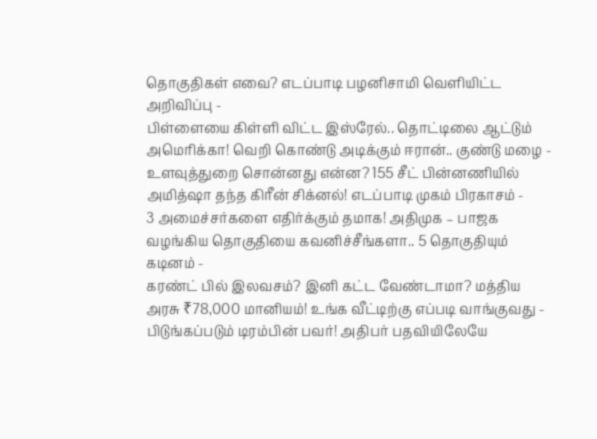தொகுதிகள் எவை? எடப்பாடி பழனிசாமி வெளியிட்ட அறிவிப்பு -
பிள்ளையை கிள்ளி விட்ட இஸ்ரேல்.. தொட்டிலை ஆட்டும் அமெரிக்கா! வெறி கொண்டு அடிக்கும் ஈரான்.. குண்டு மழை -
உளவுத்துறை சொன்னது என்ன? 155 சீட் பின்னணியில் அமித்ஷா தந்த கிரீன் சிக்னல்! எடப்பாடி முகம் பிரகாசம் -
3 அமைச்சர்களை எதிர்க்கும் தமாக! அதிமுக – பாஜக வழங்கிய தொகுதியை கவனிச்சீங்களா.. 5 தொகுதியும் கடினம் -
கரண்ட் பில் இலவசம்? இனி கட்ட வேண்டாமா? மத்திய அரசு ₹78,000 மானியம்! உங்க வீட்டிற்கு எப்படி வாங்குவது -
பிடுங்கப்படும் டிரம்பின் பவர்! அதிபர் பதவியிலேயே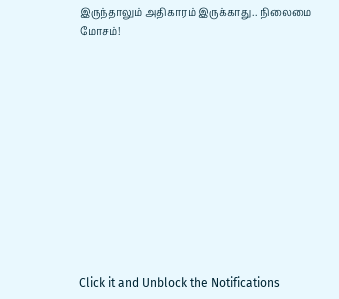இருந்தாலும் அதிகாரம் இருக்காது.. நிலைமை மோசம்!












Click it and Unblock the Notifications